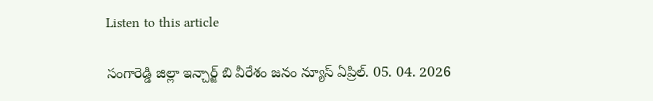Listen to this article

సంగారెడ్డి జిల్లా ఇన్చార్జ్ బి వీరేశం జనం న్యూస్ ఏప్రిల్. 05. 04. 2026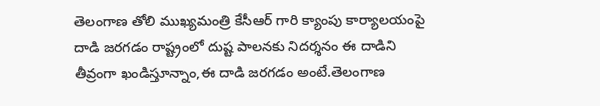తెలంగాణ తోలి ముఖ్యమంత్రి కేసీఆర్ గారి క్యాంపు కార్యాలయంపై దాడి జరగడం రాష్ట్రంలో దుష్ట పాలనకు నిదర్శనం ఈ దాడిని తీవ్రంగా ఖండిస్తూన్నాం,ఈ దాడి జరగడం అంటే.తెలంగాణ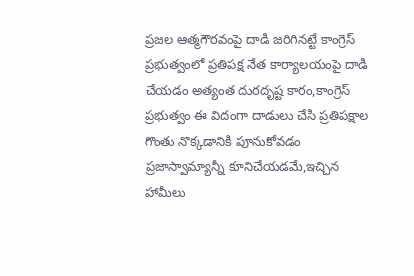ప్రజల ఆత్మగౌరవంపై దాడి జరిగినట్టే కాంగ్రెస్ ప్రభుత్వంలో ప్రతిపక్ష నేత కార్యాలయంపై దాడి చేయడం అత్యంత దురదృష్ట కారం,కాంగ్రెస్ ప్రభుత్వం ఈ విదంగా దాడులు చేసి ప్రతిపక్షాల గొంతు నొక్కడానికి పూనుకోవడం ప్రజాస్వామ్యాన్నీ కూనిచేయడమే,ఇచ్చిన హామీలు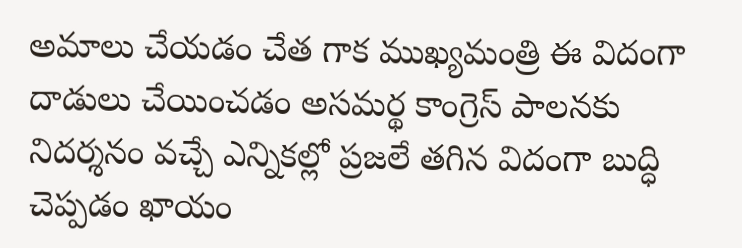అమాలు చేయడం చేత గాక ముఖ్యమంత్రి ఈ విదంగా దాడులు చేయించడం అసమర్థ కాంగ్రెస్ పాలనకు నిదర్శనం వచ్చే ఎన్నికల్లో ప్రజలే తగిన విదంగా బుద్ధి చెప్పడం ఖాయం